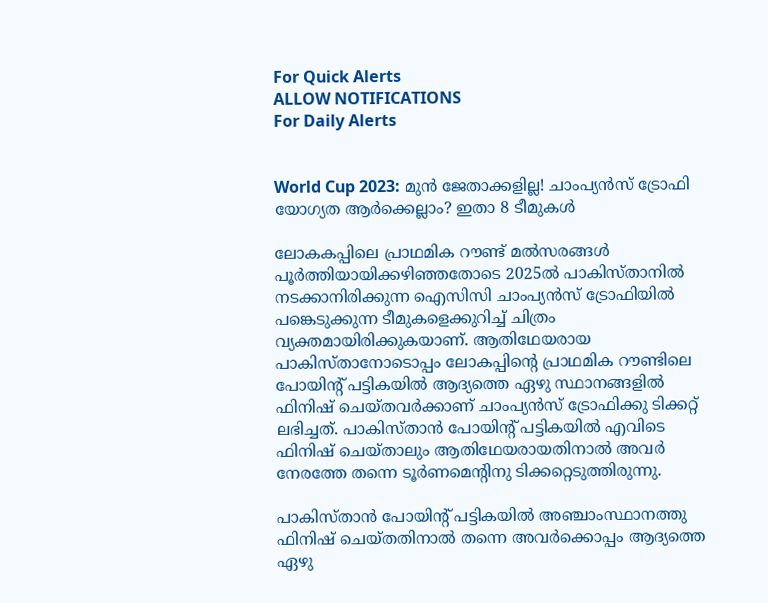For Quick Alerts
ALLOW NOTIFICATIONS
For Daily Alerts


World Cup 2023: മുന്‍ ജേതാക്കളില്ല! ചാംപ്യന്‍സ് ട്രോഫി യോഗ്യത ആര്‍ക്കെല്ലാം? ഇതാ 8 ടീമുകള്‍

ലോകകപ്പിലെ പ്രാഥമിക റൗണ്ട് മല്‍സരങ്ങള്‍ പൂര്‍ത്തിയായിക്കഴിഞ്ഞതോടെ 2025ല്‍ പാകിസ്താനില്‍ നടക്കാനിരിക്കുന്ന ഐസിസി ചാംപ്യന്‍സ് ട്രോഫിയില്‍ പങ്കെടുക്കുന്ന ടീമുകളെക്കുറിച്ച് ചിത്രം വ്യക്തമായിരിക്കുകയാണ്. ആതിഥേയരായ പാകിസ്താനോടൊപ്പം ലോകപ്പിന്റെ പ്രാഥമിക റൗണ്ടിലെ പോയിന്റ് പട്ടികയില്‍ ആദ്യത്തെ ഏഴു സ്ഥാനങ്ങളില്‍ ഫിനിഷ് ചെയ്തവര്‍ക്കാണ് ചാംപ്യന്‍സ് ട്രോഫിക്കു ടിക്കറ്റ് ലഭിച്ചത്. പാകിസ്താന്‍ പോയിന്റ് പട്ടികയില്‍ എവിടെ ഫിനിഷ് ചെയ്താലും ആതിഥേയരായതിനാല്‍ അവര്‍ നേരത്തേ തന്നെ ടൂര്‍ണമെന്റിനു ടിക്കറ്റെടുത്തിരുന്നു.

പാകിസ്താന്‍ പോയിന്റ് പട്ടികയില്‍ അഞ്ചാംസ്ഥാനത്തു ഫിനിഷ് ചെയ്തതിനാല്‍ തന്നെ അവര്‍ക്കൊപ്പം ആദ്യത്തെ ഏഴു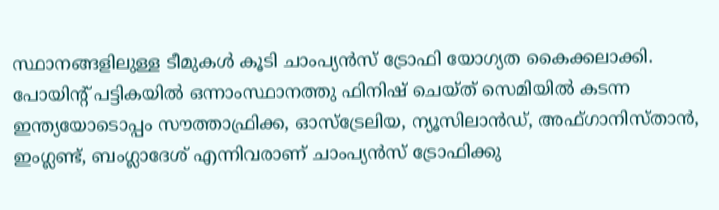സ്ഥാനങ്ങളിലുള്ള ടീമുകള്‍ കൂടി ചാംപ്യന്‍സ് ട്രോഫി യോഗ്യത കൈക്കലാക്കി. പോയിന്റ് പട്ടികയില്‍ ഒന്നാംസ്ഥാനത്തു ഫിനിഷ് ചെയ്ത് സെമിയില്‍ കടന്ന ഇന്ത്യയോടൊപ്പം സൗത്താഫ്രിക്ക, ഓസ്‌ട്രേലിയ, ന്യൂസിലാന്‍ഡ്, അഫ്ഗാനിസ്താന്‍, ഇംഗ്ലണ്ട്, ബംഗ്ലാദേശ് എന്നിവരാണ് ചാംപ്യന്‍സ് ട്രോഫിക്കു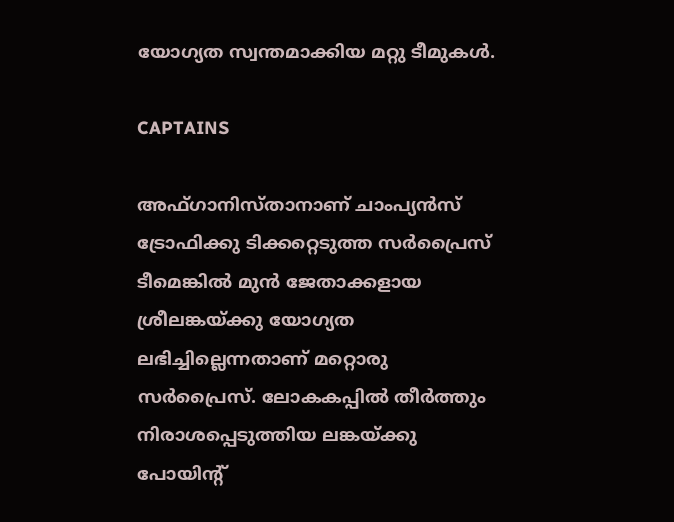യോഗ്യത സ്വന്തമാക്കിയ മറ്റു ടീമുകള്‍.

CAPTAINS

അഫ്ഗാനിസ്താനാണ് ചാംപ്യന്‍സ് ട്രോഫിക്കു ടിക്കറ്റെടുത്ത സര്‍പ്രൈസ് ടീമെങ്കില്‍ മുന്‍ ജേതാക്കളായ ശ്രീലങ്കയ്ക്കു യോഗ്യത ലഭിച്ചില്ലെന്നതാണ് മറ്റൊരു സര്‍പ്രൈസ്. ലോകകപ്പില്‍ തീര്‍ത്തും നിരാശപ്പെടുത്തിയ ലങ്കയ്ക്കു പോയിന്റ്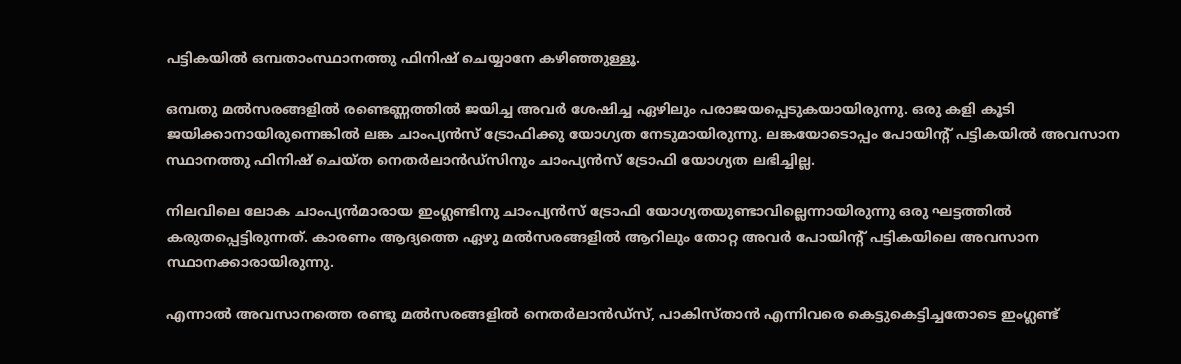പട്ടികയില്‍ ഒമ്പതാംസ്ഥാനത്തു ഫിനിഷ് ചെയ്യാനേ കഴിഞ്ഞുള്ളൂ.

ഒമ്പതു മല്‍സരങ്ങളില്‍ രണ്ടെണ്ണത്തില്‍ ജയിച്ച അവര്‍ ശേഷിച്ച ഏഴിലും പരാജയപ്പെടുകയായിരുന്നു. ഒരു കളി കൂടി ജയിക്കാനായിരുന്നെങ്കില്‍ ലങ്ക ചാംപ്യന്‍സ് ട്രോഫിക്കു യോഗ്യത നേടുമായിരുന്നു. ലങ്കയോടൊപ്പം പോയിന്റ് പട്ടികയില്‍ അവസാന സ്ഥാനത്തു ഫിനിഷ് ചെയ്ത നെതര്‍ലാന്‍ഡ്‌സിനും ചാംപ്യന്‍സ് ട്രോഫി യോഗ്യത ലഭിച്ചില്ല.

നിലവിലെ ലോക ചാംപ്യന്‍മാരായ ഇംഗ്ലണ്ടിനു ചാംപ്യന്‍സ് ട്രോഫി യോഗ്യതയുണ്ടാവില്ലെന്നായിരുന്നു ഒരു ഘട്ടത്തില്‍ കരുതപ്പെട്ടിരുന്നത്. കാരണം ആദ്യത്തെ ഏഴു മല്‍സരങ്ങളില്‍ ആറിലും തോറ്റ അവര്‍ പോയിന്റ് പട്ടികയിലെ അവസാന സ്ഥാനക്കാരായിരുന്നു.

എന്നാല്‍ അവസാനത്തെ രണ്ടു മല്‍സരങ്ങളില്‍ നെതര്‍ലാന്‍ഡ്‌സ്, പാകിസ്താന്‍ എന്നിവരെ കെട്ടുകെട്ടിച്ചതോടെ ഇംഗ്ലണ്ട്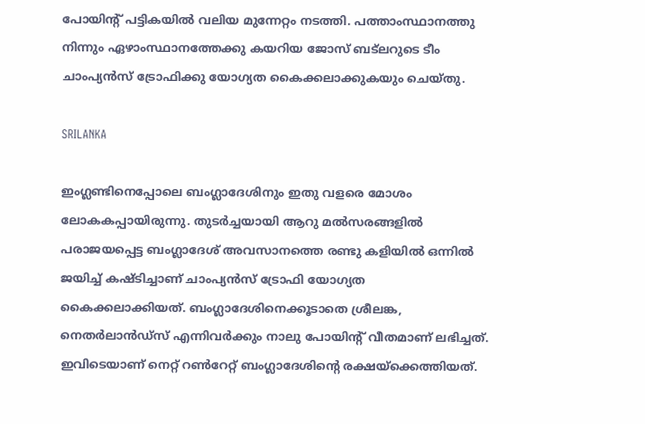പോയിന്റ് പട്ടികയില്‍ വലിയ മുന്നേറ്റം നടത്തി. പത്താംസ്ഥാനത്തു നിന്നും ഏഴാംസ്ഥാനത്തേക്കു കയറിയ ജോസ് ബട്‌ലറുടെ ടീം ചാംപ്യന്‍സ് ട്രോഫിക്കു യോഗ്യത കൈക്കലാക്കുകയും ചെയ്തു.

SRILANKA

ഇംഗ്ലണ്ടിനെപ്പോലെ ബംഗ്ലാദേശിനും ഇതു വളരെ മോശം ലോകകപ്പായിരുന്നു. തുടര്‍ച്ചയായി ആറു മല്‍സരങ്ങളില്‍ പരാജയപ്പെട്ട ബംഗ്ലാദേശ് അവസാനത്തെ രണ്ടു കളിയില്‍ ഒന്നില്‍ ജയിച്ച് കഷ്ടിച്ചാണ് ചാംപ്യന്‍സ് ട്രോഫി യോഗ്യത കൈക്കലാക്കിയത്. ബംഗ്ലാദേശിനെക്കൂടാതെ ശ്രീലങ്ക, നെതര്‍ലാന്‍ഡ്‌സ് എന്നിവര്‍ക്കും നാലു പോയിന്റ് വീതമാണ് ലഭിച്ചത്. ഇവിടെയാണ് നെറ്റ് റണ്‍റേറ്റ് ബംഗ്ലാദേശിന്റെ രക്ഷയ്‌ക്കെത്തിയത്.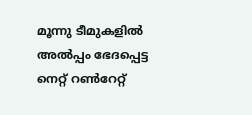മൂന്നു ടീമുകളില്‍ അല്‍പ്പം ഭേദപ്പെട്ട നെറ്റ് റണ്‍റേറ്റ്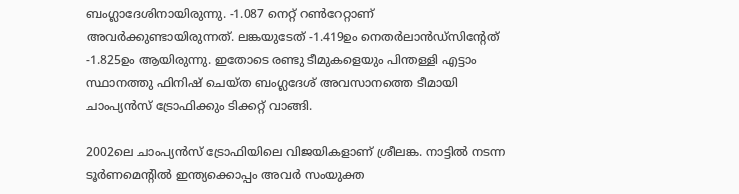ബംഗ്ലാദേശിനായിരുന്നു. -1.087 നെറ്റ് റണ്‍റേറ്റാണ് അവര്‍ക്കുണ്ടായിരുന്നത്. ലങ്കയുടേത് -1.419ഉം നെതര്‍ലാന്‍ഡ്‌സിന്റേത് -1.825ഉം ആയിരുന്നു. ഇതോടെ രണ്ടു ടീമുകളെയും പിന്തള്ളി എട്ടാം സ്ഥാനത്തു ഫിനിഷ് ചെയ്ത ബംഗ്ലദേശ് അവസാനത്തെ ടീമായി ചാംപ്യന്‍സ് ട്രോഫിക്കും ടിക്കറ്റ് വാങ്ങി.

2002ലെ ചാംപ്യന്‍സ് ട്രോഫിയിലെ വിജയികളാണ് ശ്രീലങ്ക. നാട്ടില്‍ നടന്ന ടൂര്‍ണമെന്റില്‍ ഇന്ത്യക്കൊപ്പം അവര്‍ സംയുക്ത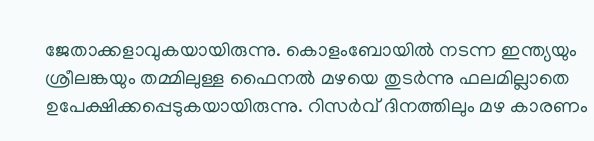ജേതാക്കളാവുകയായിരുന്നു. കൊളംബോയില്‍ നടന്ന ഇന്ത്യയും ശ്രീലങ്കയും തമ്മിലുള്ള ഫൈനല്‍ മഴയെ തുടര്‍ന്നു ഫലമില്ലാതെ ഉപേക്ഷിക്കപ്പെടുകയായിരുന്നു. റിസര്‍വ് ദിനത്തിലും മഴ കാരണം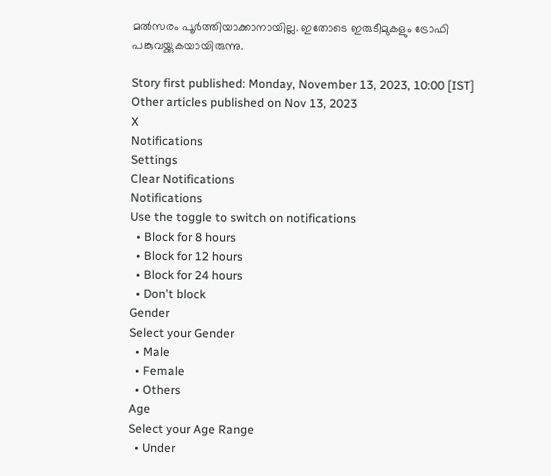മല്‍സരം പൂര്‍ത്തിയാക്കാനായില്ല. ഇതോടെ ഇരുടീമുകളും ട്രോഫി പങ്കുവയ്ക്കുകയായിരുന്നു.

Story first published: Monday, November 13, 2023, 10:00 [IST]
Other articles published on Nov 13, 2023
X
Notifications
Settings
Clear Notifications
Notifications
Use the toggle to switch on notifications
  • Block for 8 hours
  • Block for 12 hours
  • Block for 24 hours
  • Don't block
Gender
Select your Gender
  • Male
  • Female
  • Others
Age
Select your Age Range
  • Under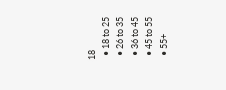18
  • 18 to 25
  • 26 to 35
  • 36 to 45
  • 45 to 55
  • 55+